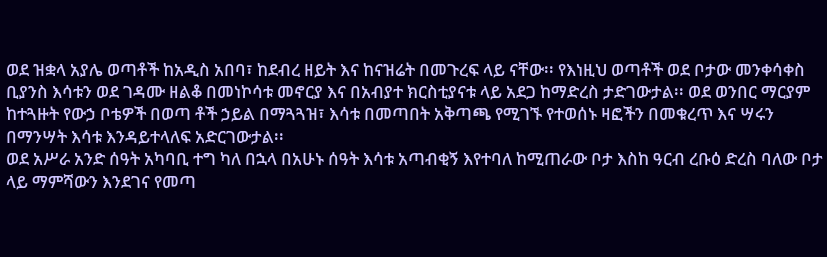ወደ ዝቋላ አያሌ ወጣቶች ከአዲስ አበባ፣ ከደብረ ዘይት እና ከናዝሬት በመጉረፍ ላይ ናቸው፡፡ የእነዚህ ወጣቶች ወደ ቦታው መንቀሳቀስ ቢያንስ እሳቱን ወደ ገዳሙ ዘልቆ በመነኮሳቱ መኖርያ እና በአብያተ ክርስቲያናቱ ላይ አደጋ ከማድረስ ታድገውታል፡፡ ወደ ወንበር ማርያም ከተጓዙት የውኃ ቦቴዎች በወጣ ቶች ኃይል በማጓጓዝ፣ እሳቱ በመጣበት አቅጣጫ የሚገኙ የተወሰኑ ዛፎችን በመቁረጥ እና ሣሩን በማንሣት እሳቱ እንዳይተላለፍ አድርገውታል፡፡
ወደ አሥራ አንድ ሰዓት አካባቢ ተግ ካለ በኋላ በአሁኑ ሰዓት እሳቱ አጣብቂኝ እየተባለ ከሚጠራው ቦታ እስከ ዓርብ ረቡዕ ድረስ ባለው ቦታ ላይ ማምሻውን እንደገና የመጣ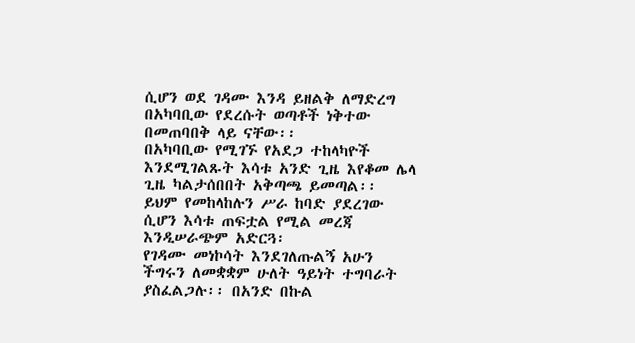ሲሆን ወደ ገዳሙ እንዳ ይዘልቅ ለማድረግ በአካባቢው የደረሱት ወጣቶች ነቅተው በመጠባበቅ ላይ ናቸው፡፡
በአካባቢው የሚገኙ የአደጋ ተከላካዮች እንደሚገልጹት እሳቱ አንድ ጊዜ እየቆመ ሌላ ጊዜ ካልታሰበበት አቅጣጫ ይመጣል፡፡ ይህም የመከላከሉን ሥራ ከባድ ያደረገው ሲሆን እሳቱ ጠፍቷል የሚል መረጃ እንዲሠራጭም አድርጓ፡
የገዳሙ መነኮሳት እንደገለጡልኝ አሁን ችግሩን ለመቋቋም ሁለት ዓይነት ተግባራት ያስፈልጋሉ፡፡ በአንድ በኩል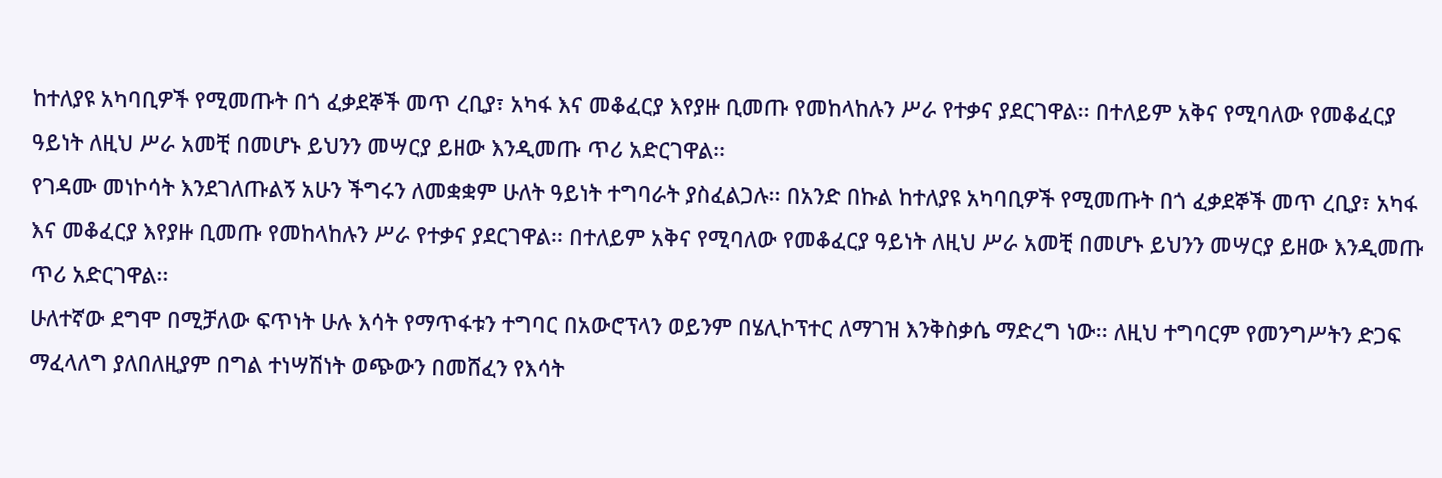ከተለያዩ አካባቢዎች የሚመጡት በጎ ፈቃደኞች መጥ ረቢያ፣ አካፋ እና መቆፈርያ እየያዙ ቢመጡ የመከላከሉን ሥራ የተቃና ያደርገዋል፡፡ በተለይም አቅና የሚባለው የመቆፈርያ ዓይነት ለዚህ ሥራ አመቺ በመሆኑ ይህንን መሣርያ ይዘው እንዲመጡ ጥሪ አድርገዋል፡፡
የገዳሙ መነኮሳት እንደገለጡልኝ አሁን ችግሩን ለመቋቋም ሁለት ዓይነት ተግባራት ያስፈልጋሉ፡፡ በአንድ በኩል ከተለያዩ አካባቢዎች የሚመጡት በጎ ፈቃደኞች መጥ ረቢያ፣ አካፋ እና መቆፈርያ እየያዙ ቢመጡ የመከላከሉን ሥራ የተቃና ያደርገዋል፡፡ በተለይም አቅና የሚባለው የመቆፈርያ ዓይነት ለዚህ ሥራ አመቺ በመሆኑ ይህንን መሣርያ ይዘው እንዲመጡ ጥሪ አድርገዋል፡፡
ሁለተኛው ደግሞ በሚቻለው ፍጥነት ሁሉ እሳት የማጥፋቱን ተግባር በአውሮፕላን ወይንም በሄሊኮፕተር ለማገዝ እንቅስቃሴ ማድረግ ነው፡፡ ለዚህ ተግባርም የመንግሥትን ድጋፍ ማፈላለግ ያለበለዚያም በግል ተነሣሽነት ወጭውን በመሸፈን የእሳት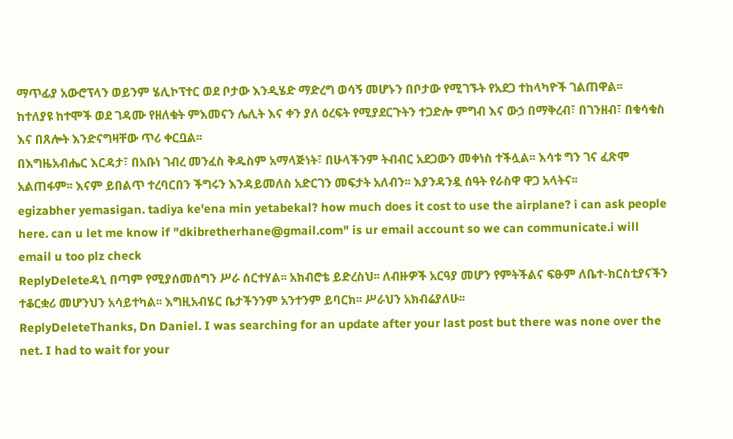ማጥፊያ አውሮፕላን ወይንም ሄሊኮፕተር ወደ ቦታው እንዲሄድ ማድረግ ወሳኝ መሆኑን በቦታው የሚገኙት የአደጋ ተከላካዮች ገልጠዋል፡፡
ከተለያዩ ከተሞች ወደ ገዳሙ የዘለቁት ምእመናን ሌሊት እና ቀን ያለ ዕረፍት የሚያደርጉትን ተጋድሎ ምግብ እና ውኃ በማቅረብ፣ በገንዘብ፣ በቁሳቁስ እና በጸሎት እንድናግዛቸው ጥሪ ቀርቧል፡፡
በእግዜአብሔር እርዳታ፣ በአቡነ ገብረ መንፈስ ቅዱስም አማላጅነት፣ በሁላችንም ትብብር አደጋውን መቀነስ ተችሏል፡፡ እሳቱ ግን ገና ፈጽሞ አልጠፋም፡፡ እናም ይበልጥ ተረባርበን ችግሩን እንዳይመለስ አድርገን መፍታት አለብን፡፡ እያንዳንዷ ሰዓት የራስዋ ዋጋ አላትና፡፡
egizabher yemasigan. tadiya ke'ena min yetabekal? how much does it cost to use the airplane? i can ask people here. can u let me know if "dkibretherhane@gmail.com" is ur email account so we can communicate.i will email u too plz check
ReplyDeleteዳኒ በጣም የሚያሰመሰግን ሥራ ሰርተሃል፡፡ አክብሮቴ ይድረስህ፡፡ ለብዙዎች አርዓያ መሆን የምትችልና ፍፁም ለቤተ-ክርስቲያናችን ተቆርቋሪ መሆንህን አሳይተካል፡፡ እግዚአብሄር ቤታችንንም አንተንም ይባርክ፡፡ ሥራህን አክብሬያለሁ፡፡
ReplyDeleteThanks, Dn Daniel. I was searching for an update after your last post but there was none over the net. I had to wait for your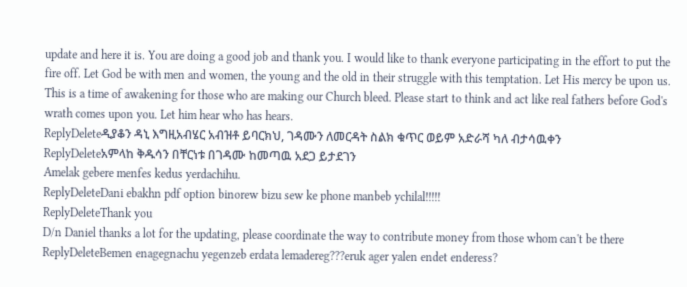update and here it is. You are doing a good job and thank you. I would like to thank everyone participating in the effort to put the fire off. Let God be with men and women, the young and the old in their struggle with this temptation. Let His mercy be upon us. This is a time of awakening for those who are making our Church bleed. Please start to think and act like real fathers before God's wrath comes upon you. Let him hear who has hears.
ReplyDeleteዲያቆን ዳኒ እግዚአብሄር አብዝቶ ይባርክህ, ገዳሙን ለመርዳት ስልክ ቁጥር ወይም አድራሻ ካለ ብታሳዉቀን
ReplyDeleteአምላከ ቅዱሳን በቸርነቱ በገዳሙ ከመጣዉ አደጋ ይታደገን
Amelak gebere menfes kedus yerdachihu.
ReplyDeleteDani ebakhn pdf option binorew bizu sew ke phone manbeb ychilal!!!!!
ReplyDeleteThank you
D/n Daniel thanks a lot for the updating, please coordinate the way to contribute money from those whom can't be there
ReplyDeleteBemen enagegnachu yegenzeb erdata lemadereg???eruk ager yalen endet enderess?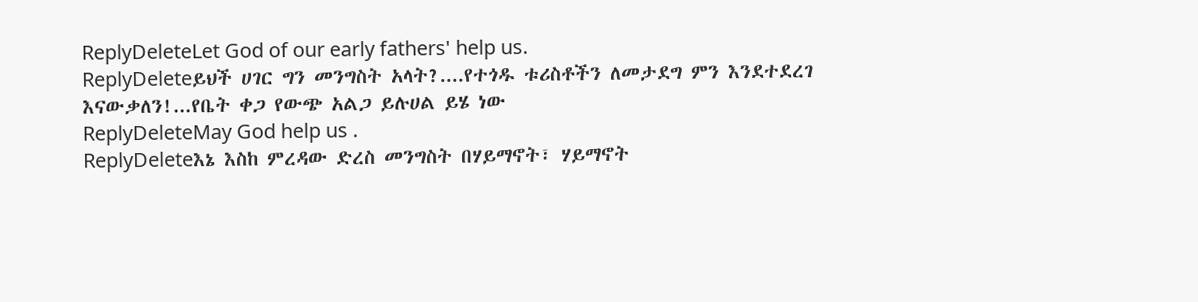ReplyDeleteLet God of our early fathers' help us.
ReplyDeleteይህች ሀገር ግን መንግስት አላት?....የተጎዱ ቱሪስቶችን ለመታደግ ምን እንደተደረገ እናውቃለን!...የቤት ቀጋ የውጭ አልጋ ይሉሀል ይሄ ነው
ReplyDeleteMay God help us .
ReplyDeleteእኔ እስከ ምረዳው ድረስ መንግስት በሃይማኖት፣ ሃይማኖት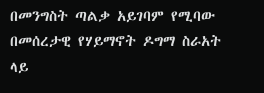በመንግስት ጣልቃ አይገባም የሚባው በመሰረታዊ የሃይማኖት ዶግማ ስራአት ላይ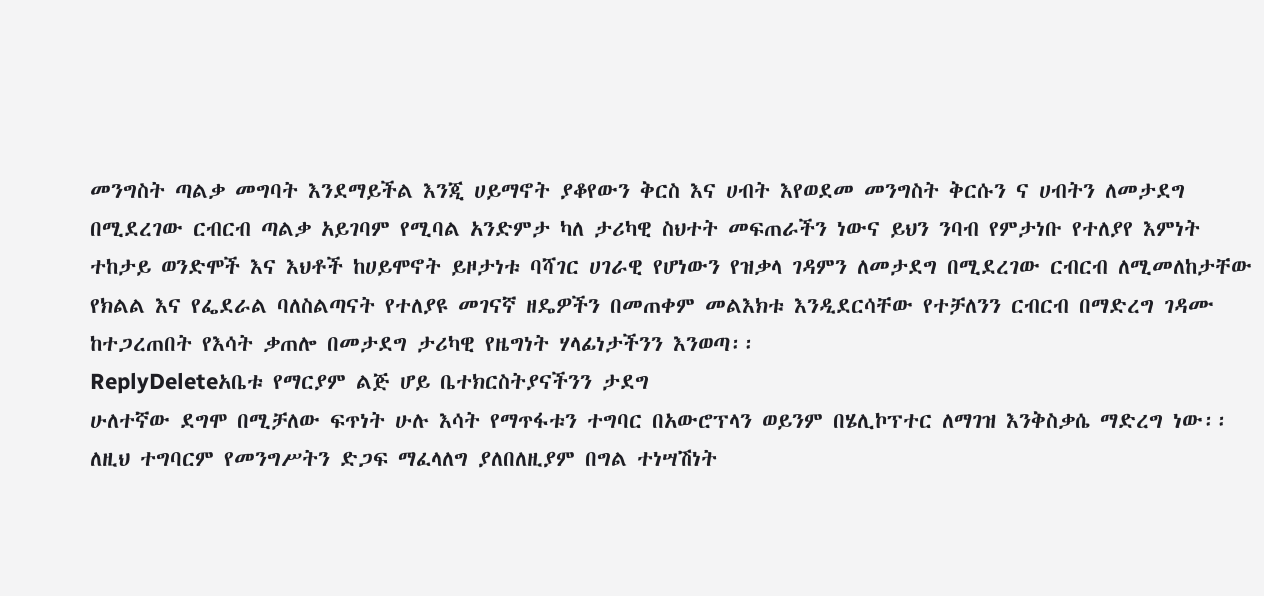መንግስት ጣልቃ መግባት እንደማይችል እንጂ ሀይማኖት ያቆየውን ቅርስ እና ሀብት እየወደመ መንግስት ቅርሱን ና ሀብትን ለመታደግ በሚደረገው ርብርብ ጣልቃ አይገባም የሚባል አንድምታ ካለ ታሪካዊ ስህተት መፍጠራችን ነውና ይህን ንባብ የምታነቡ የተለያየ እምነት ተከታይ ወንድሞች እና እህቶች ከሀይሞኖት ይዞታነቱ ባሻገር ሀገራዊ የሆነውን የዝቃላ ገዳምን ለመታደግ በሚደረገው ርብርብ ለሚመለከታቸው የክልል እና የፌደራል ባለስልጣናት የተለያዩ መገናኛ ዘዴዎችን በመጠቀም መልእክቱ እንዲደርሳቸው የተቻለንን ርብርብ በማድረግ ገዳሙ ከተጋረጠበት የእሳት ቃጠሎ በመታደግ ታሪካዊ የዜግነት ሃላፊነታችንን እንወጣ፡፡
ReplyDeleteአቤቱ የማርያም ልጅ ሆይ ቤተክርስትያናችንን ታደግ
ሁለተኛው ደግሞ በሚቻለው ፍጥነት ሁሉ እሳት የማጥፋቱን ተግባር በአውሮፕላን ወይንም በሄሊኮፕተር ለማገዝ እንቅስቃሴ ማድረግ ነው፡፡ ለዚህ ተግባርም የመንግሥትን ድጋፍ ማፈላለግ ያለበለዚያም በግል ተነሣሽነት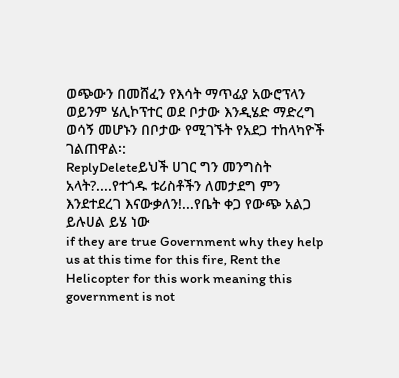ወጭውን በመሸፈን የእሳት ማጥፊያ አውሮፕላን ወይንም ሄሊኮፕተር ወደ ቦታው እንዲሄድ ማድረግ ወሳኝ መሆኑን በቦታው የሚገኙት የአደጋ ተከላካዮች ገልጠዋል፡:
ReplyDeleteይህች ሀገር ግን መንግስት አላት?....የተጎዱ ቱሪስቶችን ለመታደግ ምን እንደተደረገ እናውቃለን!...የቤት ቀጋ የውጭ አልጋ ይሉሀል ይሄ ነው
if they are true Government why they help us at this time for this fire, Rent the Helicopter for this work meaning this government is not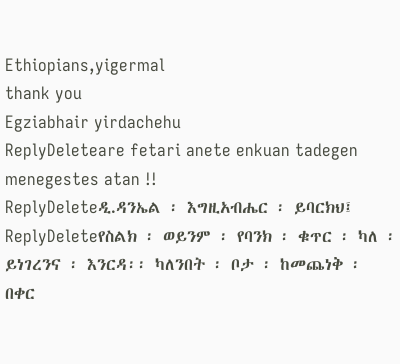Ethiopians,yigermal
thank you
Egziabhair yirdachehu
ReplyDeleteare fetari anete enkuan tadegen menegestes atan !!
ReplyDeleteዲ.ዳንኤል ፡ እግዚአብሔር ፡ ይባርክህ፤
ReplyDeleteየስልክ ፡ ወይንም ፡ የባንክ ፡ ቁጥር ፡ ካለ ፡ ይነገረንና ፡ እንርዳ፡፡ ካለንበት ፡ ቦታ ፡ ከመጨነቅ ፡ በቀር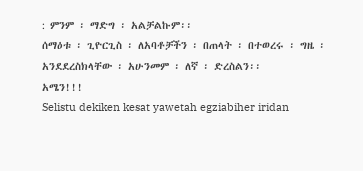: ምንም ፡ ማድግ ፡ አልቻልኩም፡፡
ሰማዕቱ ፡ ጊዮርጊስ ፡ ለአባቶቻችን ፡ በጠላት ፡ በተወረሩ ፡ ግዜ ፡ አንደደረስክላቸው ፡ አሁንመም ፡ ለኛ ፡ ድረስልን፡፡
አሜን!!!
Selistu dekiken kesat yawetah egziabiher iridan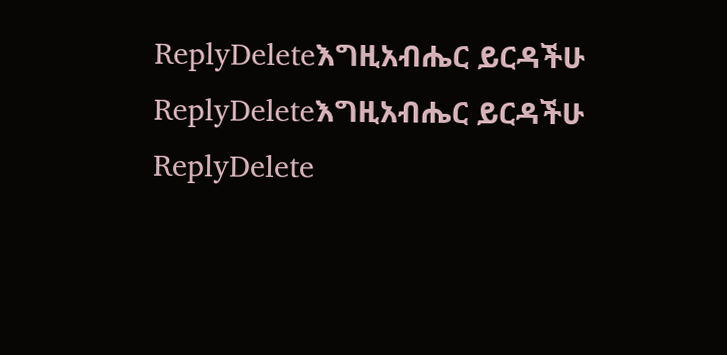ReplyDeleteእግዚአብሔር ይርዳችሁ
ReplyDeleteእግዚአብሔር ይርዳችሁ
ReplyDelete